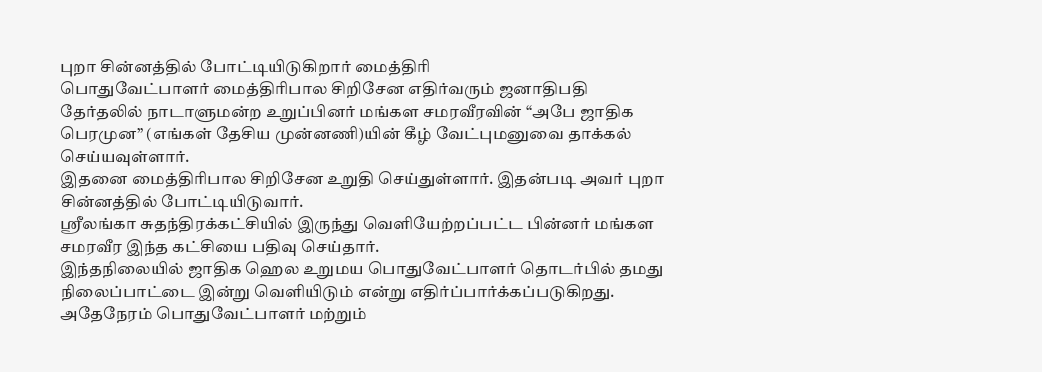புறா சின்னத்தில் போட்டியிடுகிறார் மைத்திரி
பொதுவேட்பாளர் மைத்திரிபால சிறிசேன எதிர்வரும் ஜனாதிபதி தேர்தலில் நாடாளுமன்ற உறுப்பினர் மங்கள சமரவீரவின் “அபே ஜாதிக பெரமுன” (எங்கள் தேசிய முன்னணி)யின் கீழ் வேட்புமனுவை தாக்கல் செய்யவுள்ளார்.
இதனை மைத்திரிபால சிறிசேன உறுதி செய்துள்ளார். இதன்படி அவர் புறா சின்னத்தில் போட்டியிடுவார்.
ஸ்ரீலங்கா சுதந்திரக்கட்சியில் இருந்து வெளியேற்றப்பட்ட பின்னர் மங்கள சமரவீர இந்த கட்சியை பதிவு செய்தார்.
இந்தநிலையில் ஜாதிக ஹெல உறுமய பொதுவேட்பாளர் தொடர்பில் தமது நிலைப்பாட்டை இன்று வெளியிடும் என்று எதிர்ப்பார்க்கப்படுகிறது.
அதேநேரம் பொதுவேட்பாளர் மற்றும்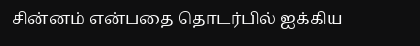சின்னம் என்பதை தொடர்பில் ஐக்கிய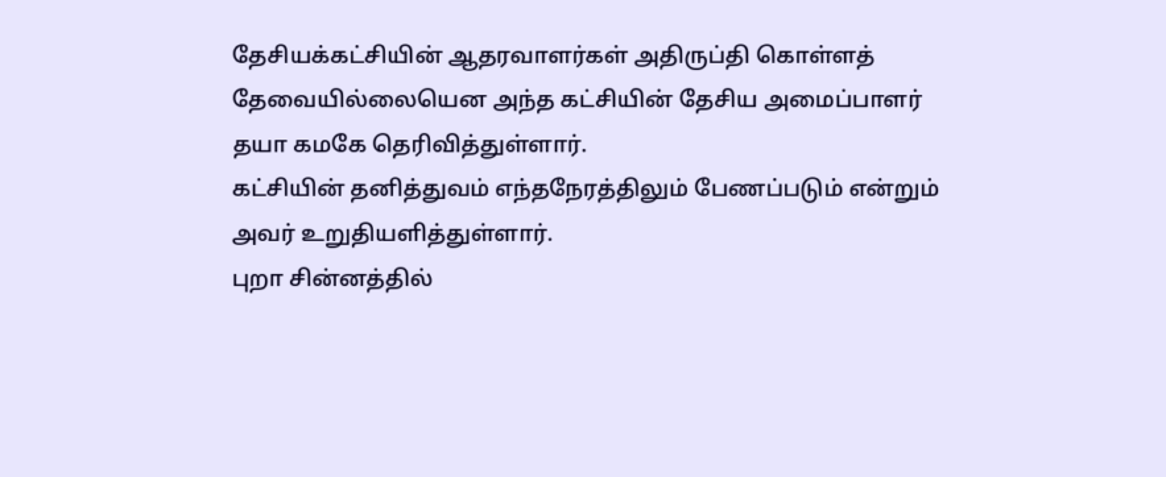தேசியக்கட்சியின் ஆதரவாளர்கள் அதிருப்தி கொள்ளத் தேவையில்லையென அந்த கட்சியின் தேசிய அமைப்பாளர் தயா கமகே தெரிவித்துள்ளார்.
கட்சியின் தனித்துவம் எந்தநேரத்திலும் பேணப்படும் என்றும் அவர் உறுதியளித்துள்ளார்.
புறா சின்னத்தில்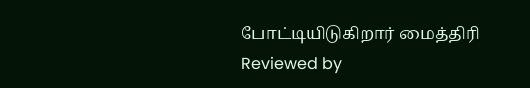போட்டியிடுகிறார் மைத்திரி
Reviewed by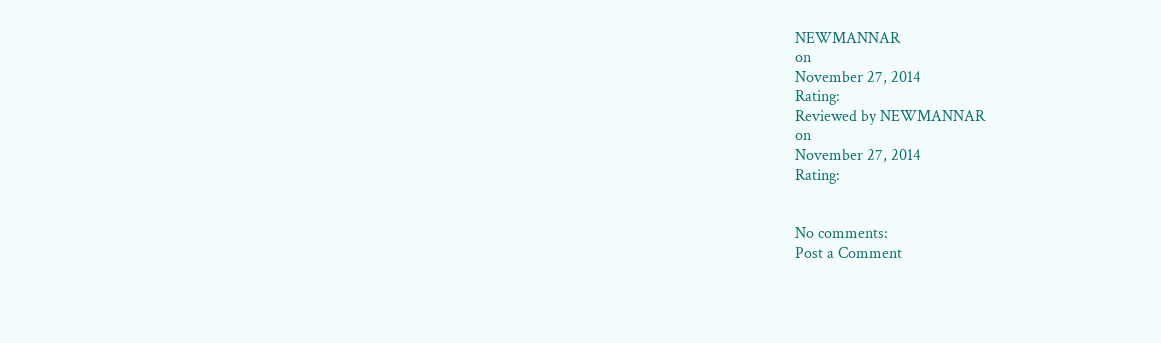NEWMANNAR
on
November 27, 2014
Rating:
Reviewed by NEWMANNAR
on
November 27, 2014
Rating:


No comments:
Post a Comment